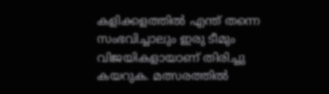കളിക്കളത്തില്‍ എന്ത് തന്നെ സംഭവിച്ചാലും ഇരു ടീമും വിജയികളായാണ് തിരിച്ചു കയറുക. മത്സരത്തില്‍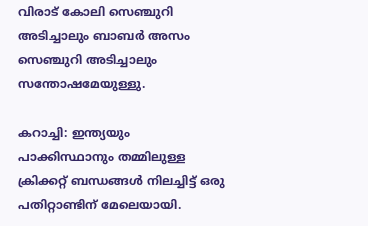വിരാട് കോലി സെഞ്ചുറി അടിച്ചാലും ബാബര്‍ അസം സെഞ്ചുറി അടിച്ചാലും സന്തോഷമേയുള്ളു.

കറാച്ചി: ഇന്ത്യയും പാക്കിസ്ഥാനും തമ്മിലുള്ള ക്രിക്കറ്റ് ബന്ധങ്ങള്‍ നിലച്ചിട്ട് ഒരു പതിറ്റാണ്ടിന് മേലെയായി.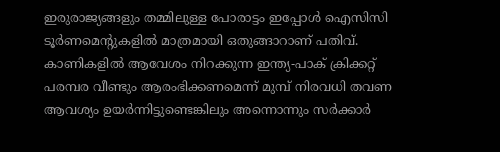ഇരുരാജ്യങ്ങളും തമ്മിലുള്ള പോരാട്ടം ഇപ്പോള്‍ ഐസിസി ടൂര്‍ണമെന്റുകളില്‍ മാത്രമായി ഒതുങ്ങാറാണ് പതിവ്. കാണികളില്‍ ആവേശം നിറക്കുന്ന ഇന്ത്യ-പാക് ക്രിക്കറ്റ് പരമ്പര വീണ്ടും ആരംഭിക്കണമെന്ന് മുമ്പ് നിരവധി തവണ ആവശ്യം ഉയര്‍ന്നിട്ടുണ്ടെങ്കിലും അന്നൊന്നും സര്‍ക്കാര്‍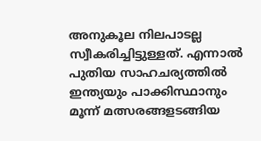അനുകൂല നിലപാടല്ല സ്വീകരിച്ചിട്ടുള്ളത്. എന്നാല്‍ പുതിയ സാഹചര്യത്തില്‍ ഇന്ത്യയും പാക്കിസ്ഥാനും മൂന്ന് മത്സരങ്ങളടങ്ങിയ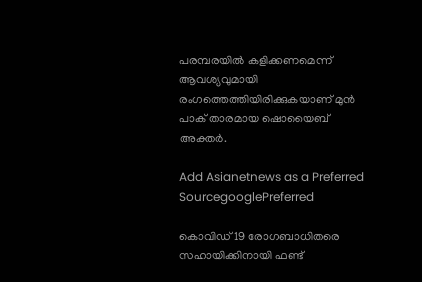പരമ്പരയില്‍ കളിക്കണമെന്ന് ആവശ്യവുമായി രംഗത്തെത്തിയിരിക്കുകയാണ് മുന്‍ പാക് താരമായ ഷൊയൈബ് അക്തര്‍.

Add Asianetnews as a Preferred SourcegooglePreferred

കൊവിഡ് 19 രോഗബാധിതരെ സഹായിക്കിനായി ഫണ്ട്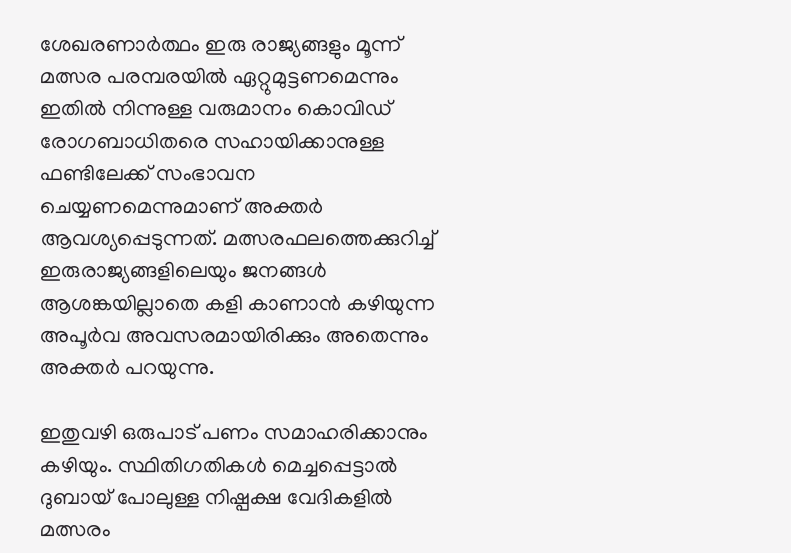ശേഖരണാര്‍ത്ഥം ഇരു രാജ്യങ്ങളും മൂന്ന് മത്സര പരമ്പരയില്‍ ഏറ്റുമുട്ടണമെന്നും ഇതില്‍ നിന്നുള്ള വരുമാനം കൊവിഡ് രോഗബാധിതരെ സഹായിക്കാനുള്ള ഫണ്ടിലേക്ക് സംഭാവന ചെയ്യണമെന്നുമാണ് അക്തര്‍ ആവശ്യപ്പെടുന്നത്. മത്സരഫലത്തെക്കുറിച്ച് ഇരുരാജ്യങ്ങളിലെയും ജനങ്ങള്‍ ആശങ്കയില്ലാതെ കളി കാണാന്‍ കഴിയുന്ന അപൂര്‍വ അവസരമായിരിക്കും അതെന്നും അക്തര്‍ പറയുന്നു.

ഇതുവഴി ഒരുപാട് പണം സമാഹരിക്കാനും കഴിയും. സ്ഥിതിഗതികള്‍ മെച്ചപ്പെട്ടാല്‍ ദുബായ് പോലുള്ള നിഷ്പക്ഷ വേദികളില്‍ മത്സരം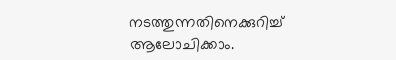നടത്തുന്നതിനെക്കുറിച്ച് ആലോചിക്കാം.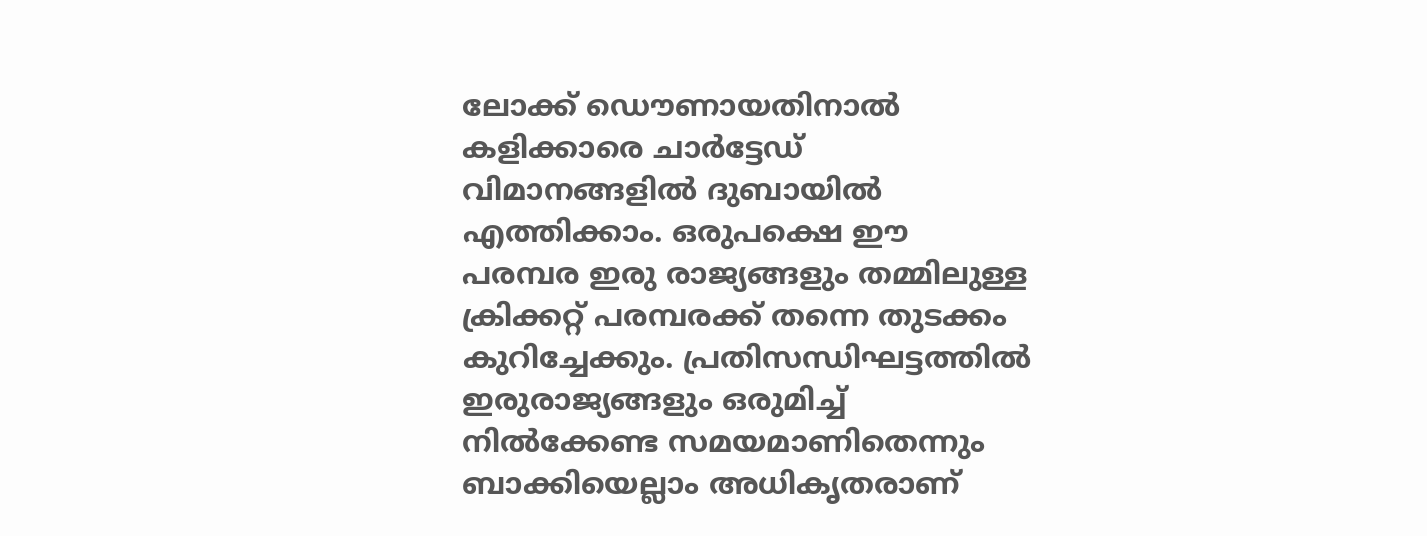ലോക്ക് ഡൌണായതിനാല്‍ കളിക്കാരെ ചാര്‍ട്ടേഡ് വിമാനങ്ങളില്‍ ദുബായില്‍ എത്തിക്കാം. ഒരുപക്ഷെ ഈ പരമ്പര ഇരു രാജ്യങ്ങളും തമ്മിലുള്ള ക്രിക്കറ്റ് പരമ്പരക്ക് തന്നെ തുടക്കം കുറിച്ചേക്കും. പ്രതിസന്ധിഘട്ടത്തില്‍ ഇരുരാജ്യങ്ങളും ഒരുമിച്ച് നില്‍ക്കേണ്ട സമയമാണിതെന്നും ബാക്കിയെല്ലാം അധികൃതരാണ്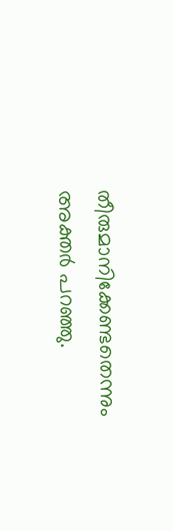തീരുമാനിക്കേണ്ടതെന്നും അക്തര്‍ പറഞ്ഞു.